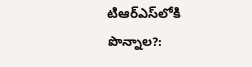టిఆర్ఎస్‌లోకి పొన్నాల?: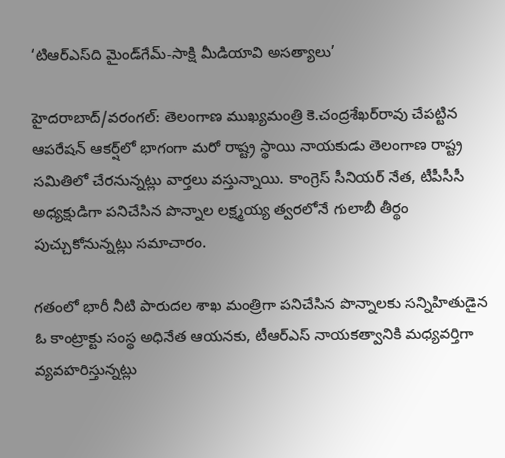‘టిఆర్ఎస్‌ది మైండ్‌గేమ్-సాక్షి మీడియావి అసత్యాలు’

హైదరాబాద్/వరంగల్: తెలంగాణ ముఖ్యమంత్రి కె.చంద్రశేఖర్‌రావు చేపట్టిన ఆపరేషన్ ఆకర్ష్‌లో భాగంగా మరో రాష్ట్ర స్థాయి నాయకుడు తెలంగాణ రాష్ట్ర సమితిలో చేరనున్నట్లు వార్తలు వస్తున్నాయి. కాంగ్రెస్ సీనియర్ నేత, టీపీసీసీ అధ్యక్షుడిగా పనిచేసిన పొన్నాల లక్ష్మయ్య త్వరలోనే గులాబీ తీర్థం పుచ్చుకోనున్నట్లు సమాచారం.

గతంలో భారీ నీటి పారుదల శాఖ మంత్రిగా పనిచేసిన పొన్నాలకు సన్నిహితుడైన ఓ కాంట్రాక్టు సంస్థ అధినేత ఆయనకు, టీఆర్‌ఎస్ నాయకత్వానికి మధ్యవర్తిగా వ్యవహరిస్తున్నట్లు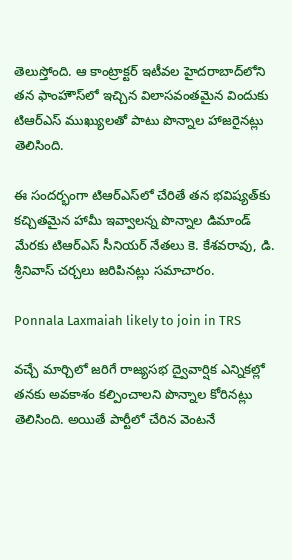తెలుస్తోంది. ఆ కాంట్రాక్టర్ ఇటీవల హైదరాబాద్‌లోని తన ఫాంహౌస్‌లో ఇచ్చిన విలాసవంతమైన విందుకు టిఆర్‌ఎస్ ముఖ్యులతో పాటు పొన్నాల హాజరైనట్లు తెలిసింది.

ఈ సందర్భంగా టిఆర్‌ఎస్‌లో చేరితే తన భవిష్యత్‌కు కచ్చితమైన హామీ ఇవ్వాలన్న పొన్నాల డిమాండ్ మేరకు టిఆర్‌ఎస్ సీనియర్ నేతలు కె. కేశవరావు, డి. శ్రీనివాస్ చర్చలు జరిపినట్లు సమాచారం.

Ponnala Laxmaiah likely to join in TRS

వచ్చే మార్చిలో జరిగే రాజ్యసభ ద్వైవార్షిక ఎన్నికల్లో తనకు అవకాశం కల్పించాలని పొన్నాల కోరినట్లు తెలిసింది. అయితే పార్టీలో చేరిన వెంటనే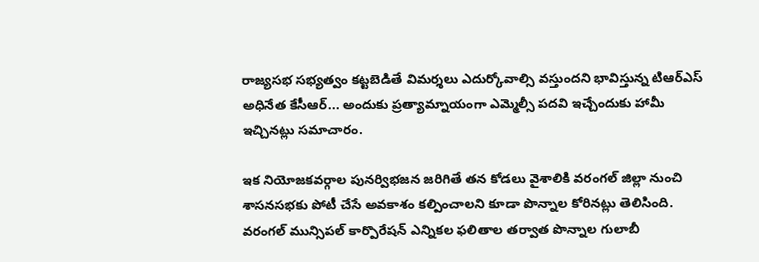రాజ్యసభ సభ్యత్వం కట్టబెడితే విమర్శలు ఎదుర్కోవాల్సి వస్తుందని భావిస్తున్న టిఆర్‌ఎస్ అధినేత కేసీఆర్... అందుకు ప్రత్యామ్నాయంగా ఎమ్మెల్సీ పదవి ఇచ్చేందుకు హామీ ఇచ్చినట్లు సమాచారం.

ఇక నియోజకవర్గాల పునర్విభజన జరిగితే తన కోడలు వైశాలికి వరంగల్ జిల్లా నుంచి శాసనసభకు పోటీ చేసే అవకాశం కల్పించాలని కూడా పొన్నాల కోరినట్లు తెలిసింది. వరంగల్ మున్సిపల్ కార్పొరేషన్ ఎన్నికల ఫలితాల తర్వాత పొన్నాల గులాబీ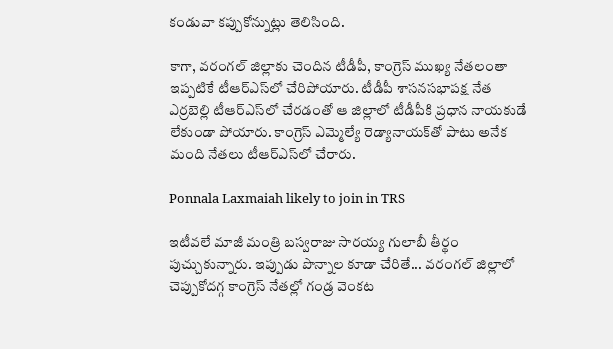కండువా కప్పుకోన్నుట్లు తెలిసింది.

కాగా, వరంగల్ జిల్లాకు చెందిన టీడీపీ, కాంగ్రెస్ ముఖ్య నేతలంతా ఇప్పటికే టీఆర్‌ఎస్‌లో చేరిపోయారు. టీడీపీ శాసనసభాపక్ష నేత ఎర్రబెల్లి టీఆర్‌ఎస్‌లో చేరడంతో ఆ జిల్లాలో టీడీపీకి ప్రధాన నాయకుడే లేకుండా పోయారు. కాంగ్రెస్ ఎమ్మెల్యే రెడ్యానాయక్‌తో పాటు అనేక మంది నేతలు టీఆర్‌ఎస్‌లో చేరారు.

Ponnala Laxmaiah likely to join in TRS

ఇటీవలే మాజీ మంత్రి బస్వరాజు సారయ్య గులాబీ తీర్థం పుచ్చుకున్నారు. ఇప్పుడు పొన్నాల కూడా చేరితే... వరంగల్ జిల్లాలో చెప్పుకోదగ్గ కాంగ్రెస్ నేతల్లో గండ్ర వెంకట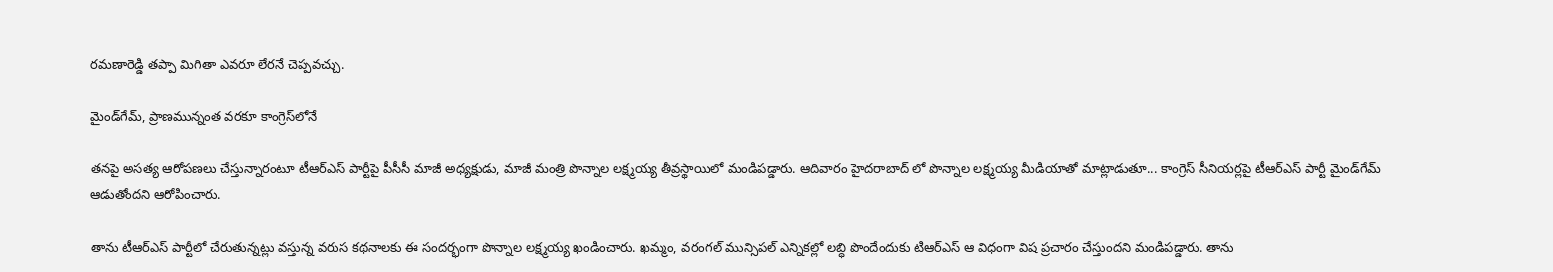రమణారెడ్డి తప్పా మిగితా ఎవరూ లేరనే చెప్పవచ్చు.

మైండ్‌గేమ్, ప్రాణమున్నంత వరకూ కాంగ్రెస్‌లోనే

తనపై అసత్య ఆరోపణలు చేస్తున్నారంటూ టీఆర్ఎస్ పార్టీపై పీసీసీ మాజీ అధ్యక్షుడు, మాజీ మంత్రి పొన్నాల లక్ష్మయ్య తీవ్రస్థాయిలో మండిపడ్డారు. ఆదివారం హైదరాబాద్ లో పొన్నాల లక్ష్మయ్య మీడియాతో మాట్లాడుతూ... కాంగ్రెస్ సీనియర్లపై టీఆర్‌ఎస్ పార్టీ మైండ్‌గేమ్ ఆడుతోందని ఆరోపించారు.

తాను టీఆర్ఎస్ పార్టీలో చేరుతున్నట్లు వస్తున్న వరుస కథనాలకు ఈ సందర్భంగా పొన్నాల లక్ష్మయ్య ఖండించారు. ఖమ్మం, వరంగల్ మున్సిపల్ ఎన్నికల్లో లబ్ధి పొందేందుకు టిఆర్‌ఎస్‌ ఆ విధంగా విష ప్రచారం చేస్తుందని మండిపడ్డారు. తాను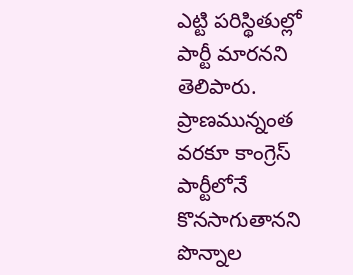ఎట్టి పరిస్థితుల్లో పార్టీ మారనని తెలిపారు. ప్రాణమున్నంత వరకూ కాంగ్రెస్‌ పార్టీలోనే కొనసాగుతానని పొన్నాల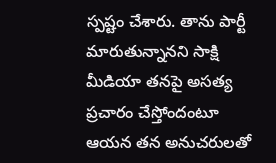స్పష్టం చేశారు. తాను పార్టీ మారుతున్నానని సాక్షి మీడియా తనపై అసత్య ప్రచారం చేస్తోందంటూ ఆయన తన అనుచరులతో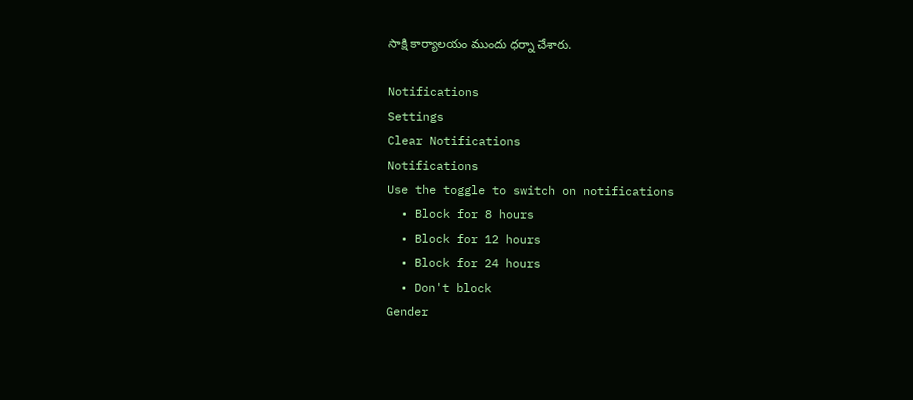సాక్షి కార్యాలయం ముందు ధర్నా చేశారు.

Notifications
Settings
Clear Notifications
Notifications
Use the toggle to switch on notifications
  • Block for 8 hours
  • Block for 12 hours
  • Block for 24 hours
  • Don't block
Gender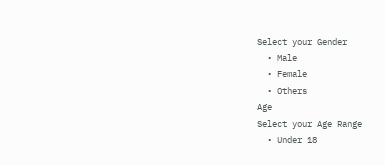Select your Gender
  • Male
  • Female
  • Others
Age
Select your Age Range
  • Under 18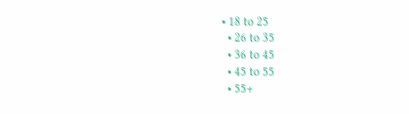• 18 to 25
  • 26 to 35
  • 36 to 45
  • 45 to 55
  • 55+